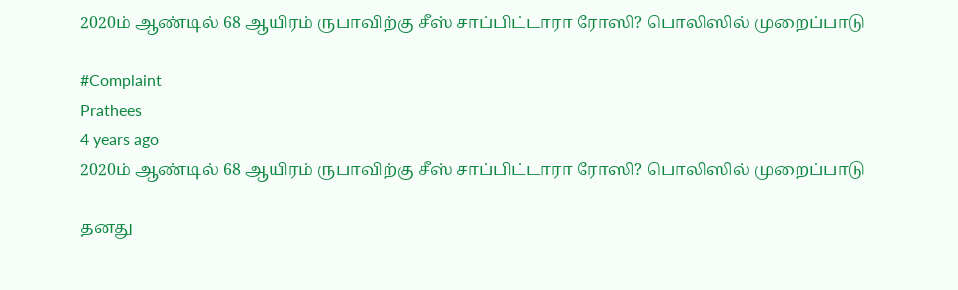2020ம் ஆண்டில் 68 ஆயிரம் ருபாவிற்கு சீஸ் சாப்பிட்டாரா ரோஸி? பொலிஸில் முறைப்பாடு

#Complaint
Prathees
4 years ago
2020ம் ஆண்டில் 68 ஆயிரம் ருபாவிற்கு சீஸ் சாப்பிட்டாரா ரோஸி? பொலிஸில் முறைப்பாடு

தனது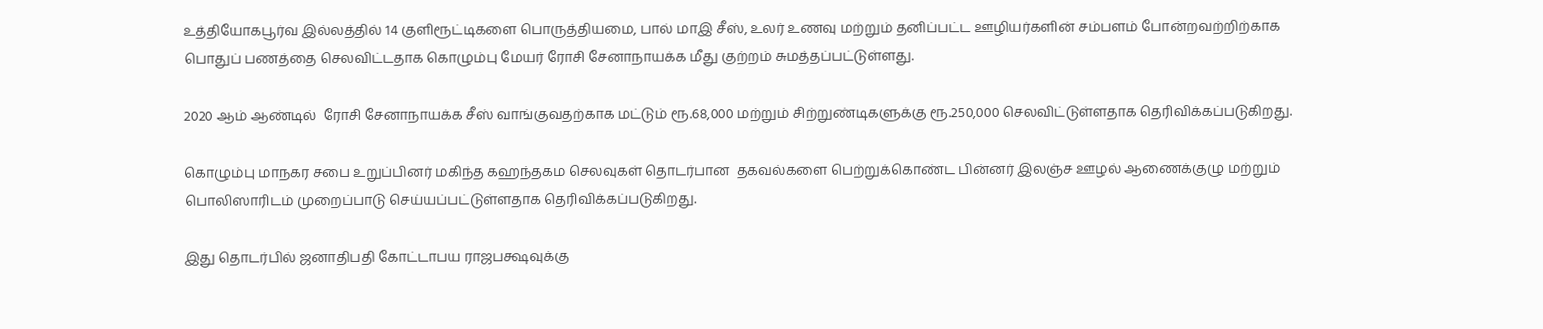உத்தியோகபூர்வ இல்லத்தில் 14 குளிரூட்டிகளை பொருத்தியமை, பால் மாஇ சீஸ், உலர் உணவு மற்றும் தனிப்பட்ட ஊழியர்களின் சம்பளம் போன்றவற்றிற்காக பொதுப் பணத்தை செலவிட்டதாக கொழும்பு மேயர் ரோசி சேனாநாயக்க மீது குற்றம் சுமத்தப்பட்டுள்ளது.

2020 ஆம் ஆண்டில்  ரோசி சேனாநாயக்க சீஸ் வாங்குவதற்காக மட்டும் ரூ.68,000 மற்றும் சிற்றுண்டிகளுக்கு ரூ.250,000 செலவிட்டுள்ளதாக தெரிவிக்கப்படுகிறது.

கொழும்பு மாநகர சபை உறுப்பினர் மகிந்த கஹந்தகம செலவுகள் தொடர்பான  தகவல்களை பெற்றுக்கொண்ட பின்னர் இலஞ்ச ஊழல் ஆணைக்குழு மற்றும் பொலிஸாரிடம் முறைப்பாடு செய்யப்பட்டுள்ளதாக தெரிவிக்கப்படுகிறது.

இது தொடர்பில் ஜனாதிபதி கோட்டாபய ராஜபக்ஷவுக்கு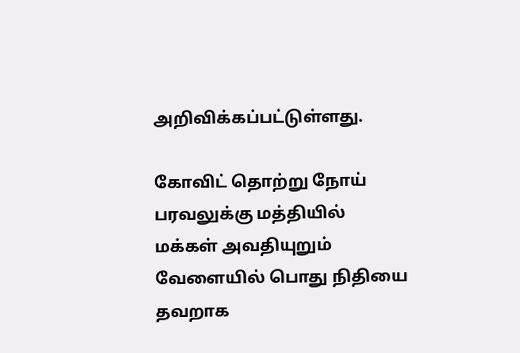அறிவிக்கப்பட்டுள்ளது.

கோவிட் தொற்று நோய் பரவலுக்கு மத்தியில் மக்கள் அவதியுறும் வேளையில் பொது நிதியை தவறாக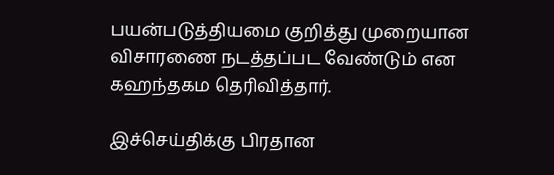பயன்படுத்தியமை குறித்து முறையான விசாரணை நடத்தப்பட வேண்டும் என கஹந்தகம தெரிவித்தார்.

இச்செய்திக்கு பிரதான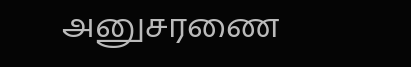அனுசரணை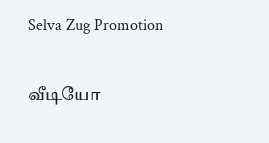Selva Zug Promotion

வீடியோ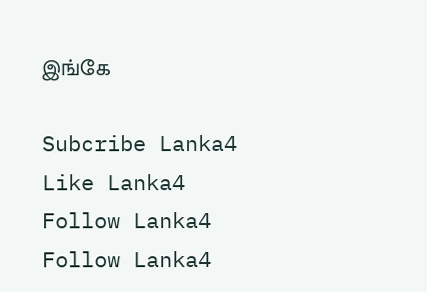இங்கே

Subcribe Lanka4
Like Lanka4
Follow Lanka4
Follow Lanka4